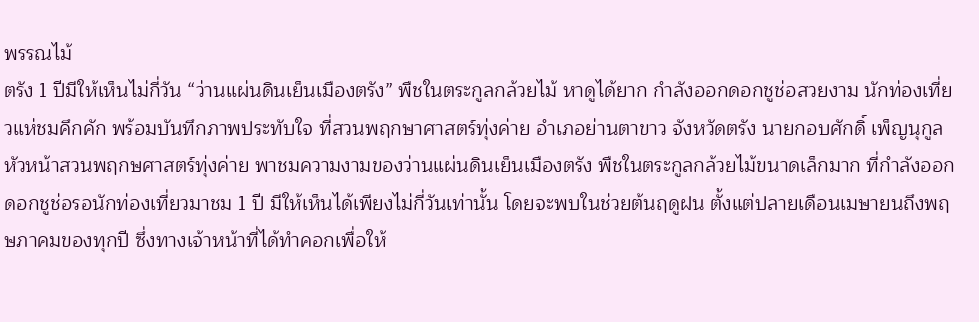พรรณไม้
ตรัง 1 ปีมีให้เห็นไม่กี่วัน “ว่านแผ่นดินเย็นเมืองตรัง” พืชในตระกูลกล้วยไม้ หาดูได้ยาก กำลังออกดอกชูช่อสวยงาม นักท่องเที่ยวแห่ชมคึกคัก พร้อมบันทึกภาพประทับใจ ที่สวนพฤกษาศาสตร์ทุ่งค่าย อำเภอย่านตาขาว จังหวัดตรัง นายกอบศักดิ์ เพ็ญนุกูล หัวหน้าสวนพฤกษศาสตร์ทุ่งค่าย พาชมความงามของว่านแผ่นดินเย็นเมืองตรัง พืชในตระกูลกล้วยไม้ขนาดเล็กมาก ที่กำลังออกดอกชูช่อรอนักท่องเที่ยวมาชม 1 ปี มีให้เห็นได้เพียงไม่กี่วันเท่านั้น โดยจะพบในช่วยต้นฤดูฝน ตั้งแต่ปลายเดือนเมษายนถึงพฤษภาคมของทุกปี ซึ่งทางเจ้าหน้าที่ได้ทำคอกเพื่อให้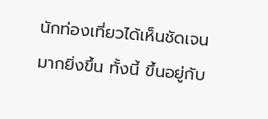นักท่องเที่ยวได้เห็นชัดเจนมากยิ่งขึ้น ทั้งนี้ ขึ้นอยู่กับ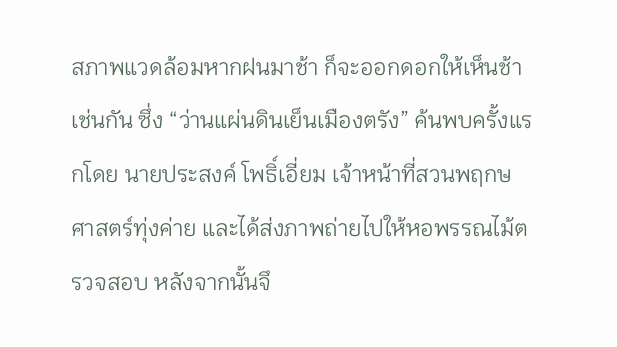สภาพแวดล้อมหากฝนมาช้า ก็จะออกดอกให้เห็นช้าเช่นกัน ซึ่ง “ว่านแผ่นดินเย็นเมืองตรัง” ค้นพบครั้งแรกโดย นายประสงค์ โพธิ์เอี่ยม เจ้าหน้าที่สวนพฤกษศาสตร์ทุ่งค่าย และได้ส่งภาพถ่ายไปให้หอพรรณไม้ตรวจสอบ หลังจากนั้นจึ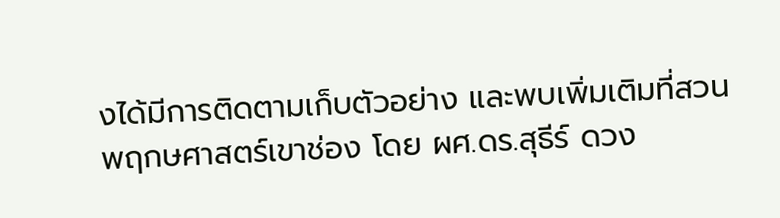งได้มีการติดตามเก็บตัวอย่าง และพบเพิ่มเติมที่สวนพฤกษศาสตร์เขาช่อง โดย ผศ.ดร.สุธีร์ ดวง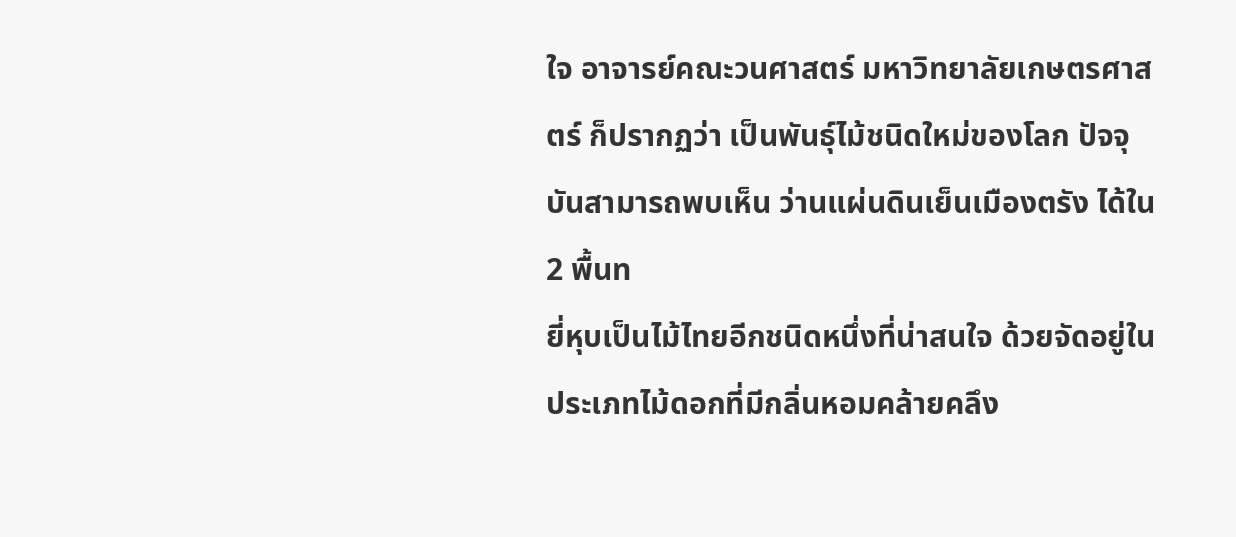ใจ อาจารย์คณะวนศาสตร์ มหาวิทยาลัยเกษตรศาสตร์ ก็ปรากฏว่า เป็นพันธุ์ไม้ชนิดใหม่ของโลก ปัจจุบันสามารถพบเห็น ว่านแผ่นดินเย็นเมืองตรัง ได้ใน 2 พื้นท
ยี่หุบเป็นไม้ไทยอีกชนิดหนึ่งที่น่าสนใจ ด้วยจัดอยู่ในประเภทไม้ดอกที่มีกลิ่นหอมคล้ายคลึง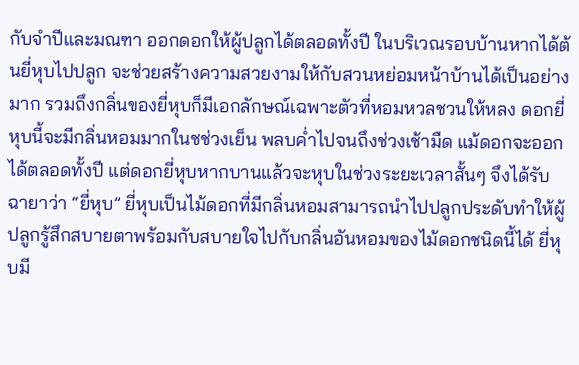กับจำปีและมณฑา ออกดอกให้ผู้ปลูกได้ตลอดทั้งปี ในบริเวณรอบบ้านหากได้ต้นยี่หุบไปปลูก จะช่วยสร้างความสวยงามให้กับสวนหย่อมหน้าบ้านได้เป็นอย่างมาก รวมถึงกลิ่นของยี่หุบก็มีเอกลักษณ์เฉพาะตัวที่หอมหวลชวนให้หลง ดอกยี่หุบนี้จะมีกลิ่นหอมมากในชช่วงเย็น พลบค่ำไปจนถึงช่วงเช้ามืด แม้ดอกจะออกได้ตลอดทั้งปี แต่ดอกยี่หุบหากบานแล้วจะหุบในช่วงระยะเวลาสั้นๆ จึงได้รับฉายาว่า “ยี่หุบ” ยี่หุบเป็นไม้ดอกที่มีกลิ่นหอมสามารถนำไปปลูกประดับทำให้ผู้ปลูกรู้สึกสบายตาพร้อมกับสบายใจไปกับกลิ่นอันหอมของไม้ดอกชนิดนี้ได้ ยี่หุบมี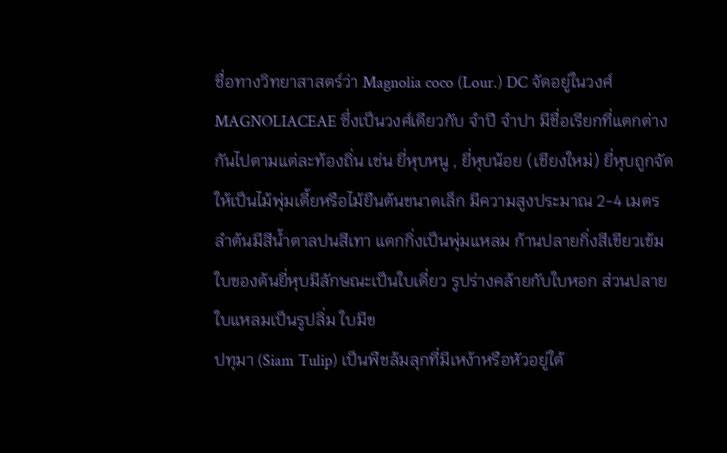ชื่อทางวิทยาสาสตร์ว่า Magnolia coco (Lour.) DC จัดอยู่ในวงศ์ MAGNOLIACEAE ซึ่งเป็นวงศ์เดียวกับ จำปี จำปา มีชื่อเรียกที่แตกต่างกันไปตามแต่ละท้องถิ่น เช่น ยี่หุบหนู , ยี่หุบน้อย (เชียงใหม่) ยี่หุบถูกจัดให้เป็นไม้พุ่มเตี้ยหรือไม้ยืนต้นขนาดเล็ก มีความสูงประมาณ 2-4 เมตร ลำต้นมีสีน้ำตาลปนสีเทา แตกกิ่งเป็นพุ่มแหลม ก้านปลายกิ่งสีเขียวเข้ม ใบของต้นยี่หุบมีลักษณะเป็นใบเดี่ยว รูปร่างคล้ายกับใบหอก ส่วนปลายใบแหลมเป็นรูปลิ่ม ใบมีข
ปทุมา (Siam Tulip) เป็นพืชล้มลุกที่มีเหง้าหรือหัวอยู่ใต้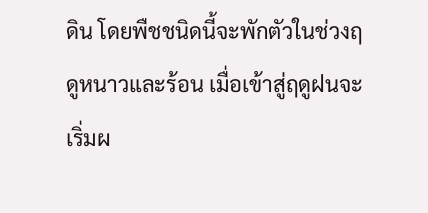ดิน โดยพืชชนิดนี้จะพักตัวในช่วงฤดูหนาวและร้อน เมื่อเข้าสู่ฤดูฝนจะเริ่มผ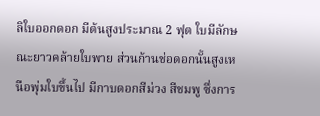ลิใบออกดอก มีต้นสูงประมาณ 2 ฟุต ใบมีลักษณะยาวคล้ายใบพาย ส่วนก้านช่อดอกนั้นสูงเหนือพุ่มใบขึ้นไป มีกาบดอกสีม่วง สีชมพู ซึ่งการ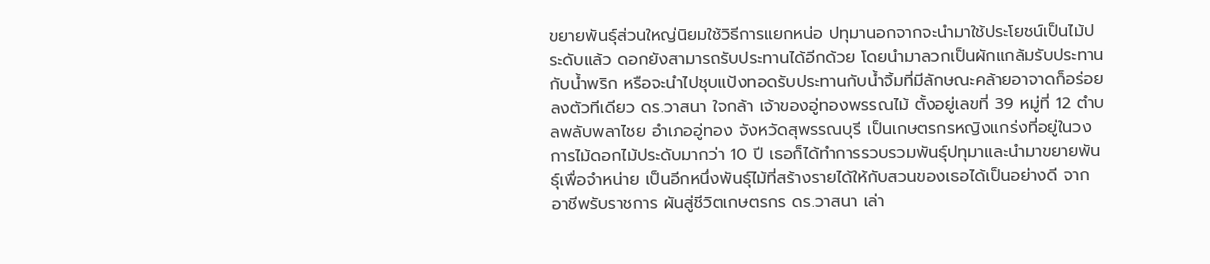ขยายพันธุ์ส่วนใหญ่นิยมใช้วิธีการแยกหน่อ ปทุมานอกจากจะนำมาใช้ประโยชน์เป็นไม้ประดับแล้ว ดอกยังสามารถรับประทานได้อีกด้วย โดยนำมาลวกเป็นผักแกล้มรับประทานกับน้ำพริก หรือจะนำไปชุบแป้งทอดรับประทานกับน้ำจิ้มที่มีลักษณะคล้ายอาจาดก็อร่อยลงตัวทีเดียว ดร.วาสนา ใจกล้า เจ้าของอู่ทองพรรณไม้ ตั้งอยู่เลขที่ 39 หมู่ที่ 12 ตำบลพลับพลาไชย อำเภออู่ทอง จังหวัดสุพรรณบุรี เป็นเกษตรกรหญิงแกร่งที่อยู่ในวงการไม้ดอกไม้ประดับมากว่า 10 ปี เธอก็ได้ทำการรวบรวมพันธุ์ปทุมาและนำมาขยายพันธุ์เพื่อจำหน่าย เป็นอีกหนึ่งพันธุ์ไม้ที่สร้างรายได้ให้กับสวนของเธอได้เป็นอย่างดี จากอาชีพรับราชการ ผันสู่ชีวิตเกษตรกร ดร.วาสนา เล่า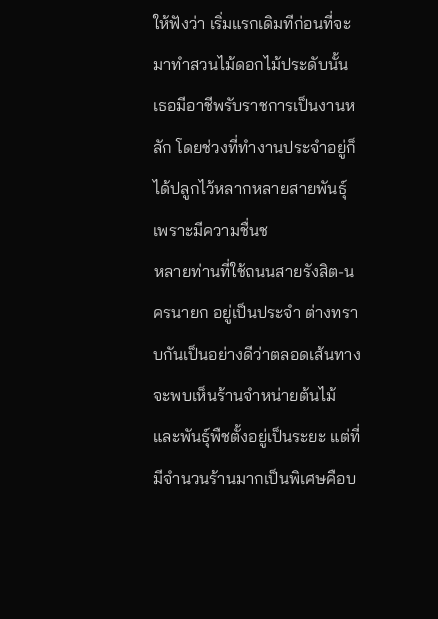ให้ฟังว่า เริ่มแรกเดิมทีก่อนที่จะมาทำสวนไม้ดอกไม้ประดับนั้น เธอมีอาชีพรับราชการเป็นงานหลัก โดยช่วงที่ทำงานประจำอยู่ก็ได้ปลูกไว้หลากหลายสายพันธุ์ เพราะมีความชื่นช
หลายท่านที่ใช้ถนนสายรังสิต-นครนายก อยู่เป็นประจำ ต่างทราบกันเป็นอย่างดีว่าตลอดเส้นทาง จะพบเห็นร้านจำหน่ายต้นไม้และพันธุ์พืชตั้งอยู่เป็นระยะ แต่ที่มีจำนวนร้านมากเป็นพิเศษคือบ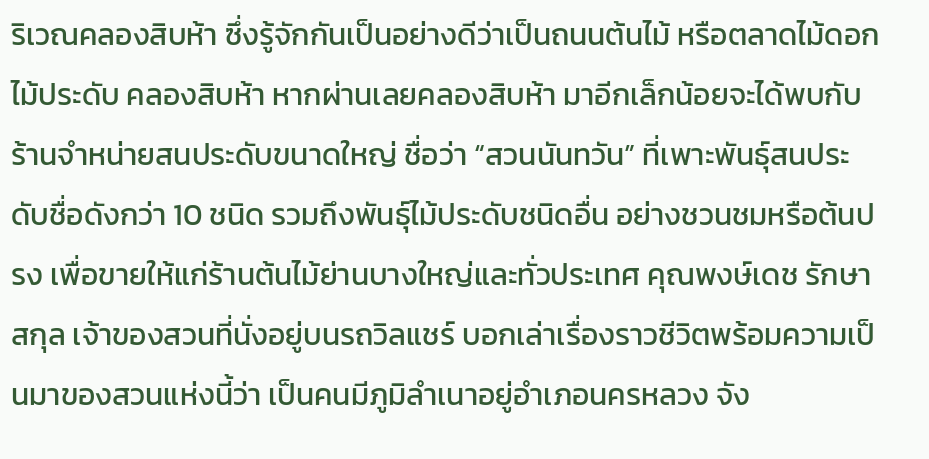ริเวณคลองสิบห้า ซึ่งรู้จักกันเป็นอย่างดีว่าเป็นถนนต้นไม้ หรือตลาดไม้ดอก ไม้ประดับ คลองสิบห้า หากผ่านเลยคลองสิบห้า มาอีกเล็กน้อยจะได้พบกับร้านจำหน่ายสนประดับขนาดใหญ่ ชื่อว่า “สวนนันทวัน” ที่เพาะพันธุ์สนประดับชื่อดังกว่า 10 ชนิด รวมถึงพันธุ์ไม้ประดับชนิดอื่น อย่างชวนชมหรือต้นปรง เพื่อขายให้แก่ร้านต้นไม้ย่านบางใหญ่และทั่วประเทศ คุณพงษ์เดช รักษาสกุล เจ้าของสวนที่นั่งอยู่บนรถวิลแชร์ บอกเล่าเรื่องราวชีวิตพร้อมความเป็นมาของสวนแห่งนี้ว่า เป็นคนมีภูมิลำเนาอยู่อำเภอนครหลวง จัง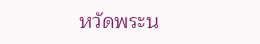หวัดพระน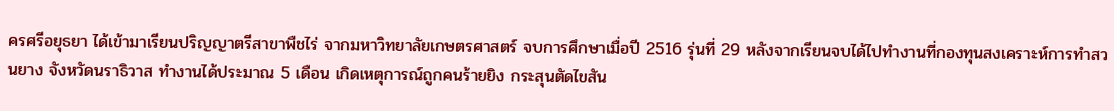ครศรีอยุธยา ได้เข้ามาเรียนปริญญาตรีสาขาพืชไร่ จากมหาวิทยาลัยเกษตรศาสตร์ จบการศึกษาเมื่อปี 2516 รุ่นที่ 29 หลังจากเรียนจบได้ไปทำงานที่กองทุนสงเคราะห์การทำสวนยาง จังหวัดนราธิวาส ทำงานได้ประมาณ 5 เดือน เกิดเหตุการณ์ถูกคนร้ายยิง กระสุนตัดไขสัน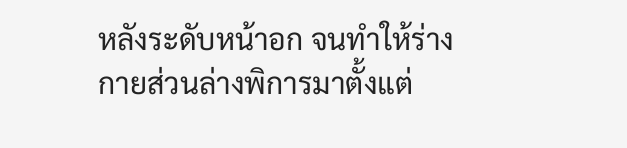หลังระดับหน้าอก จนทำให้ร่างกายส่วนล่างพิการมาตั้งแต่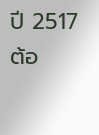ปี 2517 ต้อ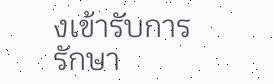งเข้ารับการรักษา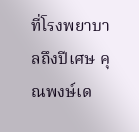ที่โรงพยาบาลถึงปีเศษ คุณพงษ์เด